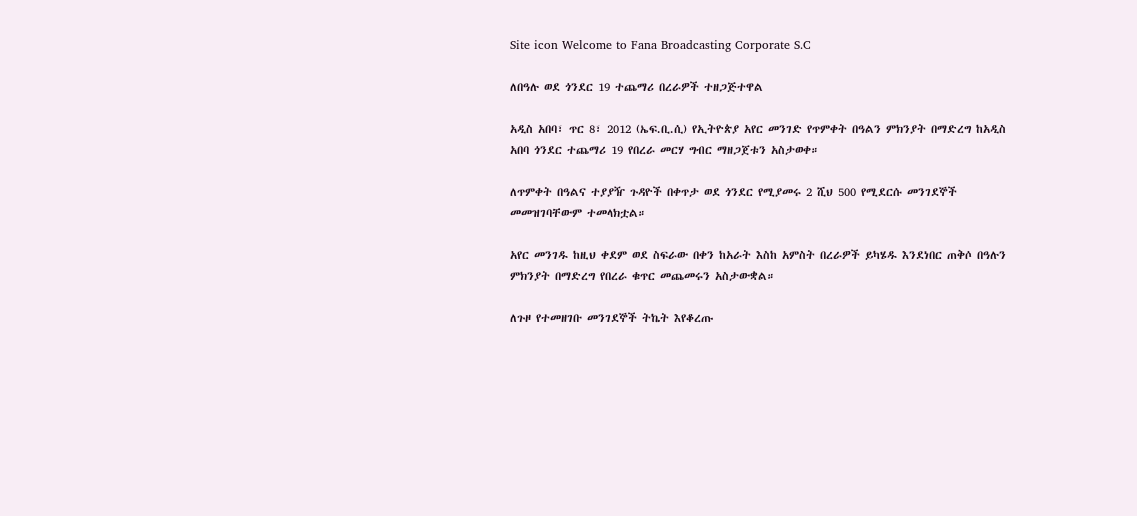Site icon Welcome to Fana Broadcasting Corporate S.C

ለበዓሉ ወደ ጎንደር 19 ተጨማሪ በረራዎች ተዘጋጅተዋል

አዲስ አበባ፣ ጥር 8፣ 2012 (ኤፍ.ቢ.ሲ) የኢትዮጵያ አየር መንገድ የጥምቀት በዓልን ምክንያት በማድረግ ከአዲስ አበባ ጎንደር ተጨማሪ 19 የበረራ መርሃ ግብር ማዘጋጀቱን አስታወቀ።

ለጥምቀት በዓልና ተያያዥ ጉዳዮች በቀጥታ ወደ ጎንደር የሚያመሩ 2 ሺህ 500 የሚደርሱ መንገደኞች መመዝገባቸውም ተመላክቷል።

አየር መንገዱ ከዚህ ቀደም ወደ ስፍራው በቀን ከአራት እስከ አምስት በረራዎች ይካሄዱ እንደነበር ጠቅሶ በዓሉን ምክንያት በማድረግ የበረራ ቁጥር መጨመሩን አስታውቋል።

ለጉዞ የተመዘገቡ መንገደኞች ትኬት እየቆረጡ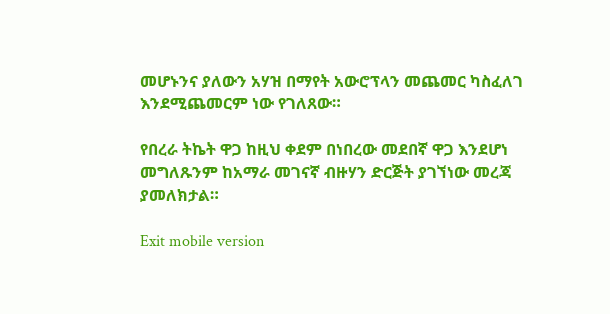መሆኑንና ያለውን አሃዝ በማየት አውሮፕላን መጨመር ካስፈለገ እንደሚጨመርም ነው የገለጸው።

የበረራ ትኬት ዋጋ ከዚህ ቀደም በነበረው መደበኛ ዋጋ እንደሆነ መግለጹንም ከአማራ መገናኛ ብዙሃን ድርጅት ያገኘነው መረጃ ያመለክታል።

Exit mobile version